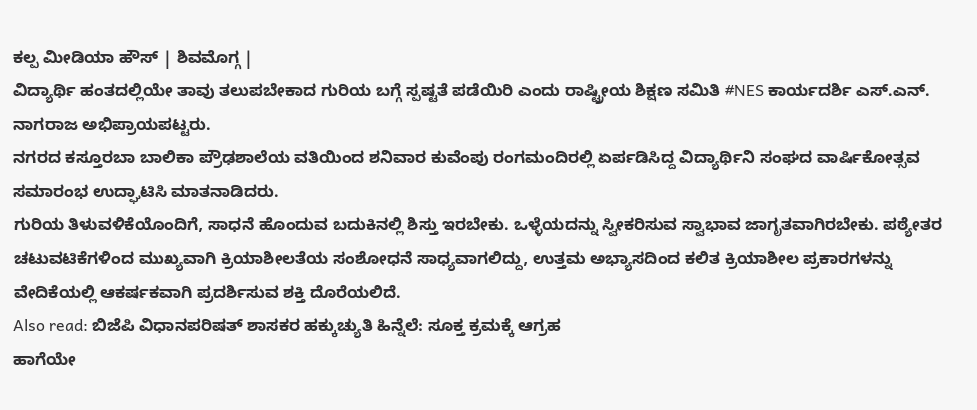ಕಲ್ಪ ಮೀಡಿಯಾ ಹೌಸ್ | ಶಿವಮೊಗ್ಗ |
ವಿದ್ಯಾರ್ಥಿ ಹಂತದಲ್ಲಿಯೇ ತಾವು ತಲುಪಬೇಕಾದ ಗುರಿಯ ಬಗ್ಗೆ ಸ್ಪಷ್ಟತೆ ಪಡೆಯಿರಿ ಎಂದು ರಾಷ್ಟ್ರೀಯ ಶಿಕ್ಷಣ ಸಮಿತಿ #NES ಕಾರ್ಯದರ್ಶಿ ಎಸ್.ಎನ್. ನಾಗರಾಜ ಅಭಿಪ್ರಾಯಪಟ್ಟರು.
ನಗರದ ಕಸ್ತೂರಬಾ ಬಾಲಿಕಾ ಪ್ರೌಢಶಾಲೆಯ ವತಿಯಿಂದ ಶನಿವಾರ ಕುವೆಂಪು ರಂಗಮಂದಿರಲ್ಲಿ ಏರ್ಪಡಿಸಿದ್ದ ವಿದ್ಯಾರ್ಥಿನಿ ಸಂಘದ ವಾರ್ಷಿಕೋತ್ಸವ ಸಮಾರಂಭ ಉದ್ಘಾಟಿಸಿ ಮಾತನಾಡಿದರು.
ಗುರಿಯ ತಿಳುವಳಿಕೆಯೊಂದಿಗೆ, ಸಾಧನೆ ಹೊಂದುವ ಬದುಕಿನಲ್ಲಿ ಶಿಸ್ತು ಇರಬೇಕು. ಒಳ್ಳೆಯದನ್ನು ಸ್ವೀಕರಿಸುವ ಸ್ವಾಭಾವ ಜಾಗೃತವಾಗಿರಬೇಕು. ಪಠ್ಯೇತರ ಚಟುವಟಿಕೆಗಳಿಂದ ಮುಖ್ಯವಾಗಿ ಕ್ರಿಯಾಶೀಲತೆಯ ಸಂಶೋಧನೆ ಸಾಧ್ಯವಾಗಲಿದ್ದು, ಉತ್ತಮ ಅಭ್ಯಾಸದಿಂದ ಕಲಿತ ಕ್ರಿಯಾಶೀಲ ಪ್ರಕಾರಗಳನ್ನು ವೇದಿಕೆಯಲ್ಲಿ ಆಕರ್ಷಕವಾಗಿ ಪ್ರದರ್ಶಿಸುವ ಶಕ್ತಿ ದೊರೆಯಲಿದೆ.
Also read: ಬಿಜೆಪಿ ವಿಧಾನಪರಿಷತ್ ಶಾಸಕರ ಹಕ್ಕುಚ್ಯುತಿ ಹಿನ್ನೆಲೆ: ಸೂಕ್ತ ಕ್ರಮಕ್ಕೆ ಆಗ್ರಹ
ಹಾಗೆಯೇ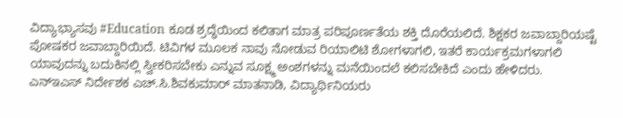ವಿದ್ಯಾಭ್ಯಾಸವು #Education ಕೂಡ ಶ್ರದ್ಧೆಯಿಂದ ಕಲಿತಾಗ ಮಾತ್ರ ಪರಿಪೂರ್ಣತೆಯ ಶಕ್ತಿ ದೊರೆಯಲಿದೆ. ಶಿಕ್ಷಕರ ಜವಾಬ್ದಾರಿಯಷ್ಟೆ ಪೋಷಕರ ಜವಾಬ್ದಾರಿಯಿದೆ. ಟಿವಿಗಳ ಮೂಲಕ ನಾವು ನೋಡುವ ರಿಯಾಲಿಟಿ ಶೋಗಳಾಗಲಿ, ಇತರೆ ಕಾರ್ಯಕ್ರಮಗಳಾಗಲಿ ಯಾವುದನ್ನು ಬದುಕಿನಲ್ಲಿ ಸ್ವೀಕರಿಸಬೇಕು ಎನ್ನುವ ಸೂಕ್ಷ್ಮ ಅಂಶಗಳನ್ನು ಮನೆಯಿಂದಲೆ ಕಲಿಸಬೇಕಿದೆ ಎಂದು ಹೇಳಿದರು.
ಎನ್ಇಎಸ್ ನಿರ್ದೇಶಕ ಎಚ್.ಸಿ.ಶಿವಕುಮಾರ್ ಮಾತನಾಡಿ, ವಿದ್ಯಾರ್ಥಿನಿಯರು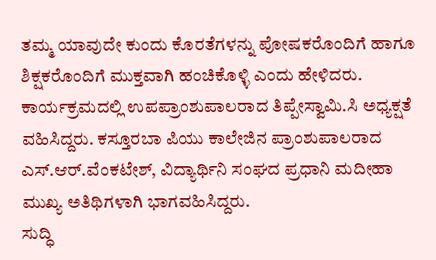ತಮ್ಮ ಯಾವುದೇ ಕುಂದು ಕೊರತೆಗಳನ್ನು ಪೋಷಕರೊಂದಿಗೆ ಹಾಗೂ ಶಿಕ್ಷಕರೊಂದಿಗೆ ಮುಕ್ತವಾಗಿ ಹಂಚಿಕೊಳ್ಳಿ ಎಂದು ಹೇಳಿದರು.
ಕಾರ್ಯಕ್ರಮದಲ್ಲಿ ಉಪಪ್ರಾಂಶುಪಾಲರಾದ ತಿಪ್ಪೇಸ್ವಾಮಿ.ಸಿ ಅಧ್ಯಕ್ಷತೆ ವಹಿಸಿದ್ದರು. ಕಸ್ತೂರಬಾ ಪಿಯು ಕಾಲೇಜಿನ ಪ್ರಾಂಶುಪಾಲರಾದ ಎಸ್.ಆರ್.ವೆಂಕಟೇಶ್, ವಿದ್ಯಾರ್ಥಿನಿ ಸಂಘದ ಪ್ರಧಾನಿ ಮದೀಹಾ ಮುಖ್ಯ ಅತಿಥಿಗಳಾಗಿ ಭಾಗವಹಿಸಿದ್ದರು.
ಸುದ್ಧಿ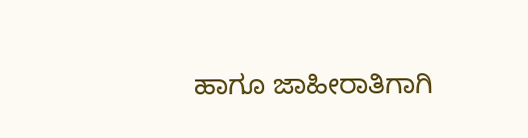ಹಾಗೂ ಜಾಹೀರಾತಿಗಾಗಿ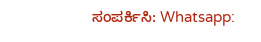ಸಂಪರ್ಕಿಸಿ: Whatsapp: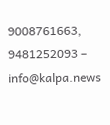9008761663, 9481252093 – info@kalpa.news